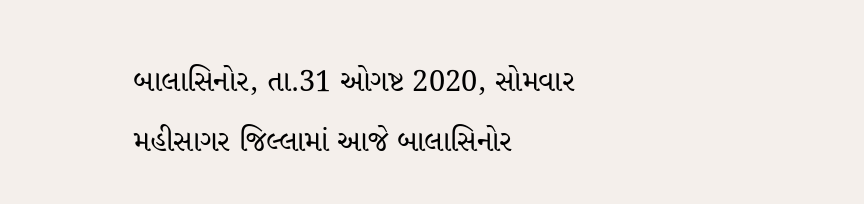બાલાસિનોર, તા.31 ઓગષ્ટ 2020, સોમવાર
મહીસાગર જિલ્લામાં આજે બાલાસિનોર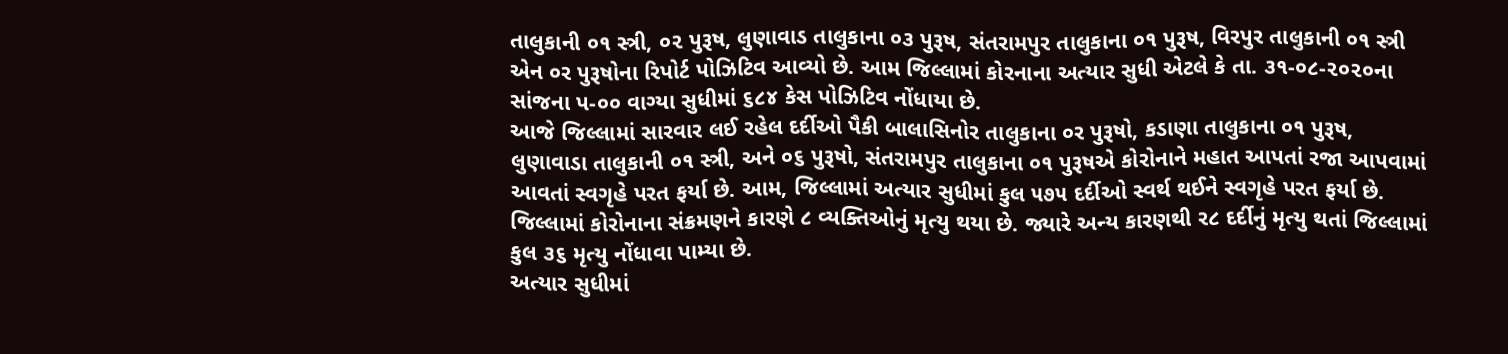તાલુકાની ૦૧ સ્ત્રી, ૦૨ પુરૂષ, લુણાવાડ તાલુકાના ૦૩ પુરૂષ, સંતરામપુર તાલુકાના ૦૧ પુરૂષ, વિરપુર તાલુકાની ૦૧ સ્ત્રી એન ૦ર પુરૂષોના રિપોર્ટ પોઝિટિવ આવ્યો છે. આમ જિલ્લામાં કોરનાના અત્યાર સુધી એટલે કે તા. ૩૧-૦૮-૨૦૨૦ના સાંજના પ-૦૦ વાગ્યા સુધીમાં ૬૮૪ કેસ પોઝિટિવ નોંધાયા છે.
આજે જિલ્લામાં સારવાર લઈ રહેલ દર્દીઓ પૈકી બાલાસિનોર તાલુકાના ૦ર પુરૂષો, કડાણા તાલુકાના ૦૧ પુરૂષ, લુણાવાડા તાલુકાની ૦૧ સ્ત્રી, અને ૦૬ પુરૂષો, સંતરામપુર તાલુકાના ૦૧ પુરૂષએ કોરોનાને મહાત આપતાં રજા આપવામાં આવતાં સ્વગૃહે પરત ફર્યા છે. આમ, જિલ્લામાં અત્યાર સુધીમાં કુલ ૫૭૫ દર્દીઓ સ્વર્થ થઈને સ્વગૃહે પરત ફર્યા છે.
જિલ્લામાં કોરોનાના સંક્રમણને કારણે ૮ વ્યક્તિઓનું મૃત્યુ થયા છે. જ્યારે અન્ય કારણથી ર૮ દર્દીનું મૃત્યુ થતાં જિલ્લામાં કુલ ૩૬ મૃત્યુ નોંધાવા પામ્યા છે.
અત્યાર સુધીમાં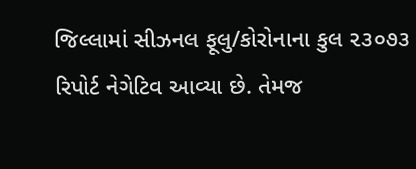જિલ્લામાં સીઝનલ ફૂલુ/કોરોનાના કુલ ૨૩૦૭૩ રિપોર્ટ નેગેટિવ આવ્યા છે. તેમજ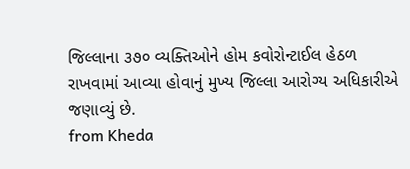જિલ્લાના ૩૭૦ વ્યક્તિઓને હોમ કવોરોન્ટાઈલ હેઠળ રાખવામાં આવ્યા હોવાનું મુખ્ય જિલ્લા આરોગ્ય અધિકારીએ જણાવ્યું છે.
from Kheda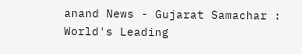anand News - Gujarat Samachar : World's Leading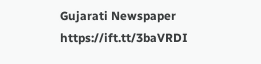Gujarati Newspaper https://ift.tt/3baVRDI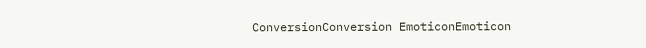ConversionConversion EmoticonEmoticon